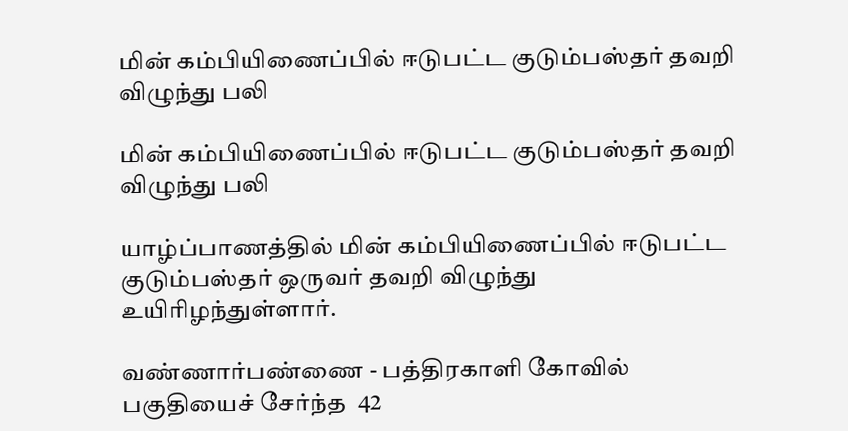மின் கம்பியிணைப்பில் ஈடுபட்ட குடும்பஸ்தர் தவறி விழுந்து பலி

மின் கம்பியிணைப்பில் ஈடுபட்ட குடும்பஸ்தர் தவறி விழுந்து பலி

யாழ்ப்பாணத்தில் மின் கம்பியிணைப்பில் ஈடுபட்ட குடும்பஸ்தர் ஒருவர் தவறி விழுந்து உயிரிழந்துள்ளார்.

வண்ணார்பண்ணை - பத்திரகாளி கோவில் பகுதியைச் சேர்ந்த  42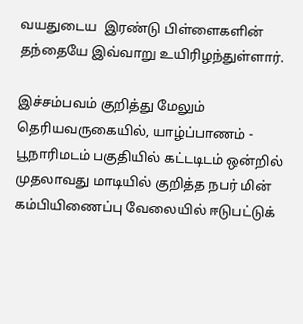வயதுடைய  இரண்டு பிள்ளைகளின் தந்தையே இவ்வாறு உயிரிழந்துள்ளார்.

இச்சம்பவம் குறித்து மேலும் தெரியவருகையில், யாழ்ப்பாணம் - பூநாரிமடம் பகுதியில் கட்டடிடம் ஒன்றில் முதலாவது மாடியில் குறித்த நபர் மின் கம்பியிணைப்பு வேலையில் ஈடுபட்டுக்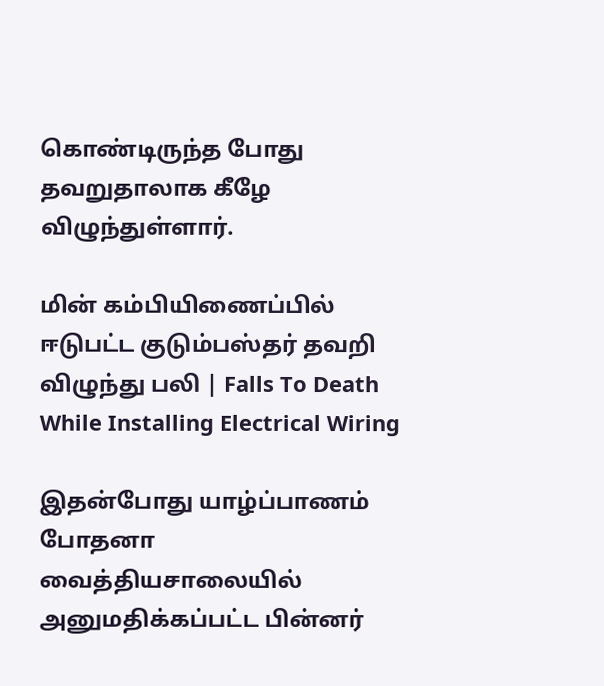கொண்டிருந்த போது தவறுதாலாக கீழே விழுந்துள்ளார்.

மின் கம்பியிணைப்பில் ஈடுபட்ட குடும்பஸ்தர் தவறி விழுந்து பலி | Falls To Death While Installing Electrical Wiring

இதன்போது யாழ்ப்பாணம் போதனா வைத்தியசாலையில் அனுமதிக்கப்பட்ட பின்னர்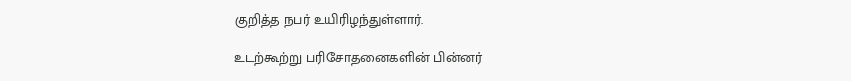குறித்த நபர் உயிரிழந்துள்ளார்.

உடற்கூற்று பரிசோதனைகளின் பின்னர்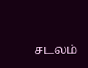சடலம்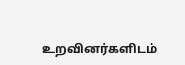உறவினர்களிடம்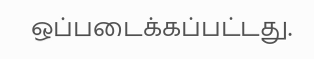ஒப்படைக்கப்பட்டது.